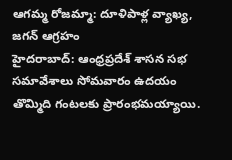ఆగమ్మ రోజమ్మా: దూళిపాళ్ల వ్యాఖ్య, జగన్ ఆగ్రహం
హైదరాబాద్: ఆంధ్రప్రదేశ్ శాసన సభ సమావేశాలు సోమవారం ఉదయం తొమ్మిది గంటలకు ప్రారంభమయ్యాయి.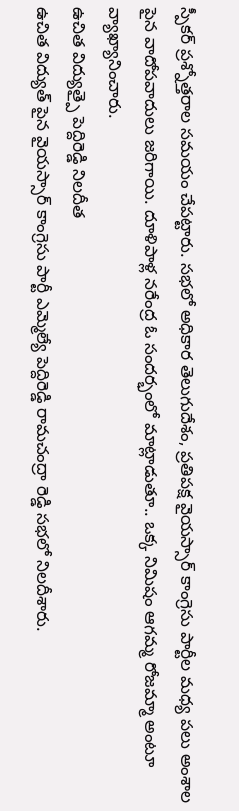స్పీకర్ ప్రశ్నోత్తరాల సమయం చేపట్టారు. సభలో అధికార తెలుగుదేశం, ప్రతిపక్ష వైయస్సార్ కాంగ్రెసు పార్టీల మధ్య పలు అంశాల పైన వాదోపవాదులు జరిగాయి. దూళిపాళ్ల నరేంద్ర ఓ సందర్భంలో మాట్లాడుతూ.. ఒక్క నిమిషం ఆగమ్మ రోజమ్మా అంటూ వ్యాఖ్యానించారు.
ఉచిత విద్యుత్పై పెద్దిరెడ్డి నిలదీత
ఉచిత విద్యుత్ పైన వైయస్సార్ కాంగ్రెసు పార్టీ ఎమ్మెల్యే పెద్దిరెడ్డి రామచంద్రా రెడ్డి సభలో నిలదీశారు.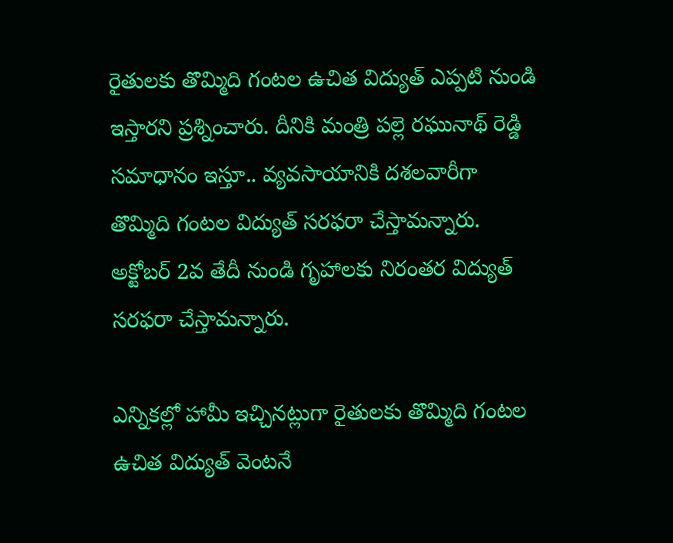రైతులకు తొమ్మిది గంటల ఉచిత విద్యుత్ ఎప్పటి నుండి ఇస్తారని ప్రశ్నించారు. దీనికి మంత్రి పల్లె రఘునాథ్ రెడ్డి సమాధానం ఇస్తూ.. వ్యవసాయానికి దశలవారీగా తొమ్మిది గంటల విద్యుత్ సరఫరా చేస్తామన్నారు. అక్టోబర్ 2వ తేదీ నుండి గృహాలకు నిరంతర విద్యుత్ సరఫరా చేస్తామన్నారు.

ఎన్నికల్లో హామీ ఇచ్చినట్లుగా రైతులకు తొమ్మిది గంటల ఉచిత విద్యుత్ వెంటనే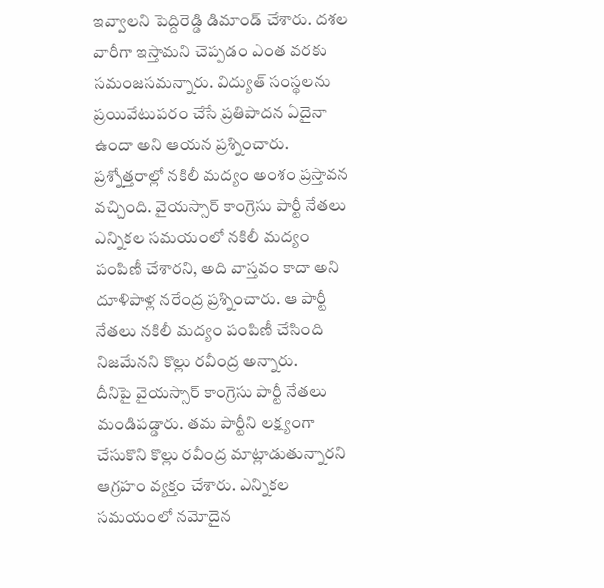ఇవ్వాలని పెద్దిరెడ్డి డిమాండ్ చేశారు. దశల వారీగా ఇస్తామని చెప్పడం ఎంత వరకు సమంజసమన్నారు. విద్యుత్ సంస్థలను ప్రయివేటుపరం చేసే ప్రతిపాదన ఏదైనా ఉందా అని ఆయన ప్రశ్నించారు.
ప్రశ్నోత్తరాల్లో నకిలీ మద్యం అంశం ప్రస్తావన వచ్చింది. వైయస్సార్ కాంగ్రెసు పార్టీ నేతలు ఎన్నికల సమయంలో నకిలీ మద్యం పంపిణీ చేశారని, అది వాస్తవం కాదా అని దూళిపాళ్ల నరేంద్ర ప్రశ్నించారు. ఆ పార్టీ నేతలు నకిలీ మద్యం పంపిణీ చేసింది నిజమేనని కొల్లు రవీంద్ర అన్నారు.
దీనిపై వైయస్సార్ కాంగ్రెసు పార్టీ నేతలు మండిపడ్డారు. తమ పార్టీని లక్ష్యంగా చేసుకొని కొల్లు రవీంద్ర మాట్లాడుతున్నారని ఆగ్రహం వ్యక్తం చేశారు. ఎన్నికల సమయంలో నమోదైన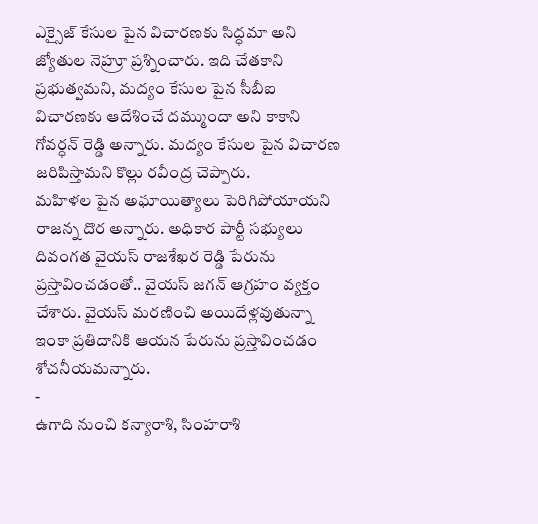ఎక్సైజ్ కేసుల పైన విచారణకు సిద్ధమా అని జ్యోతుల నెహ్రూ ప్రశ్నించారు. ఇది చేతకాని ప్రభుత్వమని, మద్యం కేసుల పైన సీబీఐ విచారణకు ఆదేశించే దమ్ముందా అని కాకాని గోవర్ధన్ రెడ్డి అన్నారు. మద్యం కేసుల పైన విచారణ జరిపిస్తామని కొల్లు రవీంద్ర చెప్పారు.
మహిళల పైన అఘాయిత్యాలు పెరిగిపోయాయని రాజన్న దొర అన్నారు. అధికార పార్టీ సభ్యులు దివంగత వైయస్ రాజశేఖర రెడ్డి పేరును ప్రస్తావించడంతో.. వైయస్ జగన్ ఆగ్రహం వ్యక్తం చేశారు. వైయస్ మరణించి అయిదేళ్లవుతున్నా ఇంకా ప్రతిదానికి ఆయన పేరును ప్రస్తావించడం శోచనీయమన్నారు.
-
ఉగాది నుంచి కన్యారాశి, సింహరాశి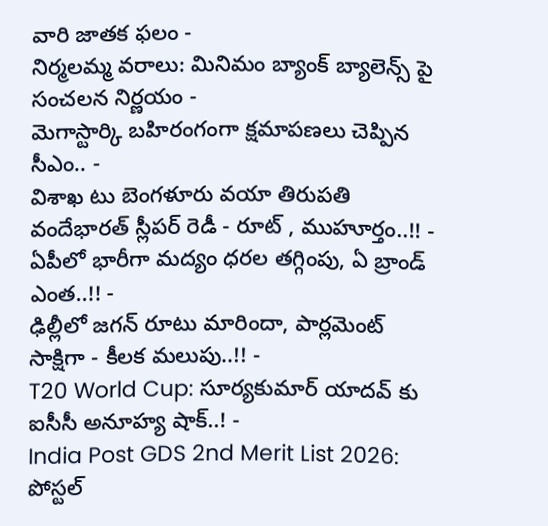వారి జాతక ఫలం -
నిర్మలమ్మ వరాలు: మినిమం బ్యాంక్ బ్యాలెన్స్ పై సంచలన నిర్ణయం -
మెగాస్టార్కి బహిరంగంగా క్షమాపణలు చెప్పిన సీఎం.. -
విశాఖ టు బెంగళూరు వయా తిరుపతి వందేభారత్ స్లీపర్ రెడీ - రూట్ , ముహూర్తం..!! -
ఏపీలో భారీగా మద్యం ధరల తగ్గింపు, ఏ బ్రాండ్ ఎంత..!! -
ఢిల్లీలో జగన్ రూటు మారిందా, పార్లమెంట్ సాక్షిగా - కీలక మలుపు..!! -
T20 World Cup: సూర్యకుమార్ యాదవ్ కు ఐసీసీ అనూహ్య షాక్..! -
India Post GDS 2nd Merit List 2026: పోస్టల్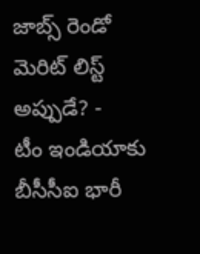జాబ్స్ రెండో మెరిట్ లిస్ట్ అప్పుడే? -
టీం ఇండియాకు బీసీసీఐ భారీ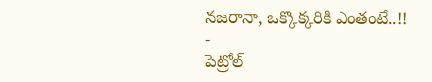నజరానా, ఒక్కొక్కరికి ఎంతంటే..!! -
పెట్రోల్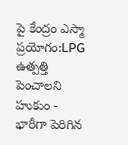పై కేంద్రం ఎస్మా ప్రయోగం:LPG ఉత్పత్తి పెంచాలని హుకుం -
భారీగా పెరిగిన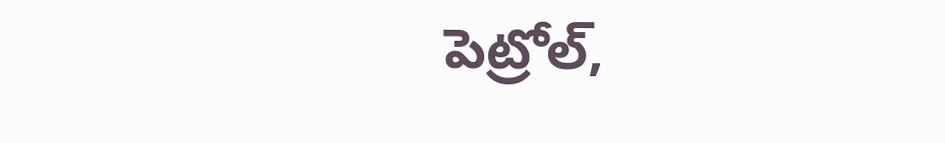పెట్రోల్,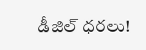డీజిల్ ధరలు!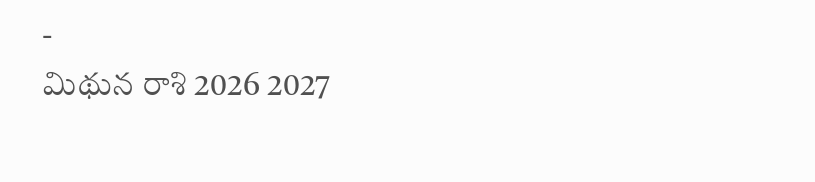-
మిథున రాశి 2026 2027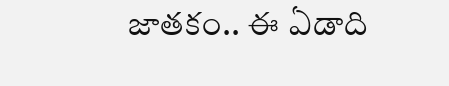జాతకం.. ఈ ఏడాది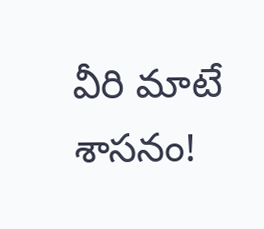వీరి మాటే శాసనం!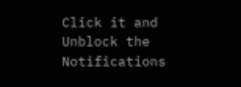Click it and Unblock the Notifications